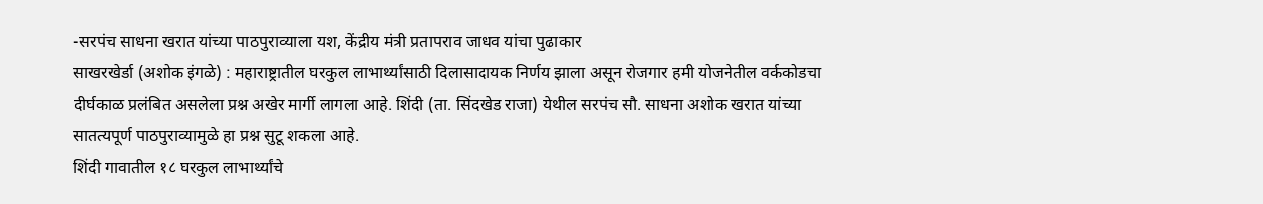-सरपंच साधना खरात यांच्या पाठपुराव्याला यश, केंद्रीय मंत्री प्रतापराव जाधव यांचा पुढाकार
साखरखेर्डा (अशोक इंगळे) : महाराष्ट्रातील घरकुल लाभार्थ्यांसाठी दिलासादायक निर्णय झाला असून रोजगार हमी योजनेतील वर्ककोडचा दीर्घकाळ प्रलंबित असलेला प्रश्न अखेर मार्गी लागला आहे. शिंदी (ता. सिंदखेड राजा) येथील सरपंच सौ. साधना अशोक खरात यांच्या सातत्यपूर्ण पाठपुराव्यामुळे हा प्रश्न सुटू शकला आहे.
शिंदी गावातील १८ घरकुल लाभार्थ्यांचे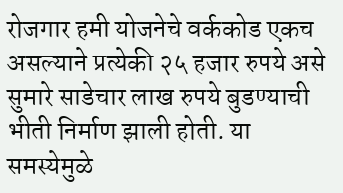रोजगार हमी योजनेचे वर्ककोड एकच असल्याने प्रत्येकी २५ हजार रुपये असे सुमारे साडेचार लाख रुपये बुडण्याची भीती निर्माण झाली होती. या समस्येमुळे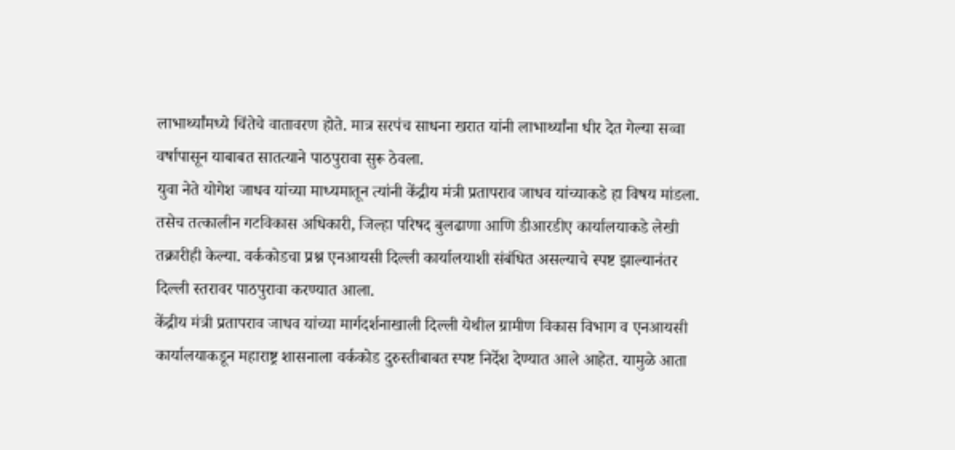लाभार्थ्यांमध्ये चिंतेचे वातावरण होते. मात्र सरपंच साधना खरात यांनी लाभार्थ्यांना धीर देत गेल्या सव्वा वर्षापासून याबाबत सातत्याने पाठपुरावा सुरू ठेवला.
युवा नेते योगेश जाधव यांच्या माध्यमातून त्यांनी केंद्रीय मंत्री प्रतापराव जाधव यांच्याकडे हा विषय मांडला. तसेच तत्कालीन गटविकास अधिकारी, जिल्हा परिषद बुलढाणा आणि डीआरडीए कार्यालयाकडे लेखी तक्रारीही केल्या. वर्ककोडचा प्रश्न एनआयसी दिल्ली कार्यालयाशी संबंधित असल्याचे स्पष्ट झाल्यानंतर दिल्ली स्तरावर पाठपुरावा करण्यात आला.
केंद्रीय मंत्री प्रतापराव जाधव यांच्या मार्गदर्शनाखाली दिल्ली येथील ग्रामीण विकास विभाग व एनआयसी कार्यालयाकडून महाराष्ट्र शासनाला वर्ककोड दुरुस्तीबाबत स्पष्ट निर्देश देण्यात आले आहेत. यामुळे आता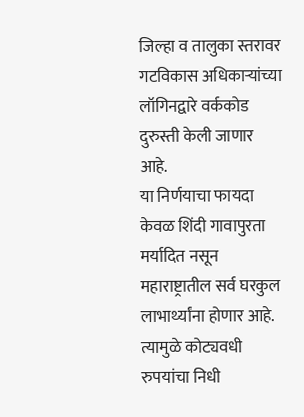जिल्हा व तालुका स्तरावर गटविकास अधिकाऱ्यांच्या लॉगिनद्वारे वर्ककोड दुरुस्ती केली जाणार आहे.
या निर्णयाचा फायदा केवळ शिंदी गावापुरता मर्यादित नसून महाराष्ट्रातील सर्व घरकुल लाभार्थ्यांना होणार आहे. त्यामुळे कोट्यवधी रुपयांचा निधी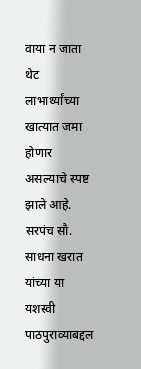वाया न जाता थेट लाभार्थ्यांच्या खात्यात जमा होणार असल्याचे स्पष्ट झाले आहे. सरपंच सौ. साधना खरात यांच्या या यशस्वी पाठपुराव्याबद्दल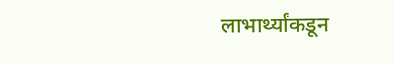लाभार्थ्यांकडून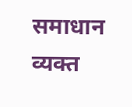समाधान व्यक्त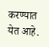करण्यात येत आहे.